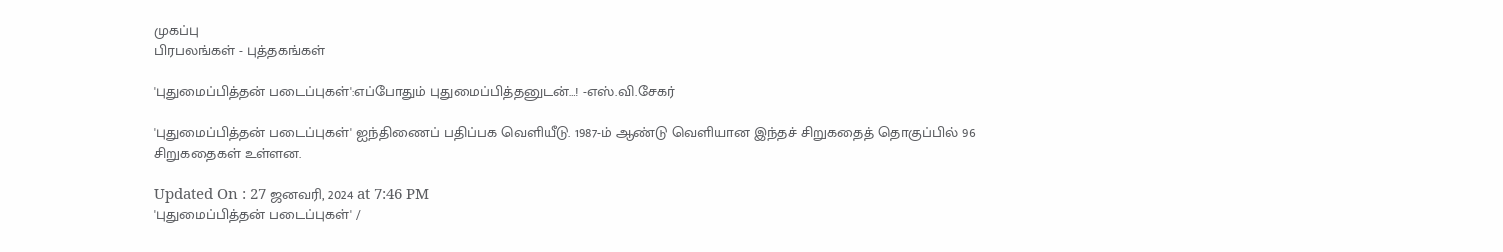முகப்பு
பிரபலங்கள் - புத்தகங்கள்

'புதுமைப்பித்தன் படைப்புகள்':எப்போதும் புதுமைப்பித்தனுடன்…! -எஸ்.வி.சேகர்

'புதுமைப்பித்தன் படைப்புகள்' ஐந்திணைப் பதிப்பக வெளியீடு. 1987-ம் ஆண்டு வெளியான இந்தச் சிறுகதைத் தொகுப்பில் 96 சிறுகதைகள் உள்ளன.

Updated On : 27 ஜனவரி, 2024 at 7:46 PM
'புதுமைப்பித்தன் படைப்புகள்' /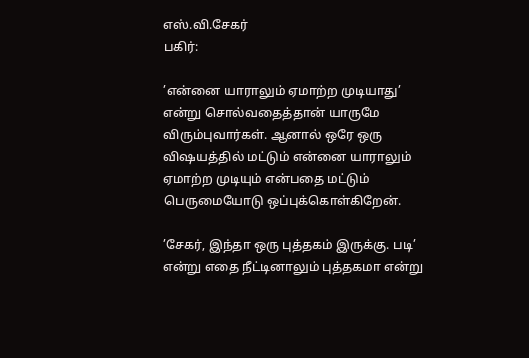எஸ்.வி.சேகர்
பகிர்:

’என்னை யாராலும் ஏமாற்ற முடியாது’ என்று சொல்வதைத்தான் யாருமே விரும்புவார்கள். ஆனால் ஒரே ஒரு விஷயத்தில் மட்டும் என்னை யாராலும் ஏமாற்ற முடியும் என்பதை மட்டும் பெருமையோடு ஒப்புக்கொள்கிறேன்.

’சேகர், இந்தா ஒரு புத்தகம் இருக்கு. படி’ என்று எதை நீட்டினாலும் புத்தகமா என்று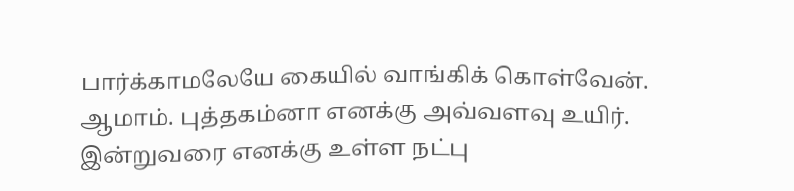பார்க்காமலேயே கையில் வாங்கிக் கொள்வேன். ஆமாம். புத்தகம்னா எனக்கு அவ்வளவு உயிர். இன்றுவரை எனக்கு உள்ள நட்பு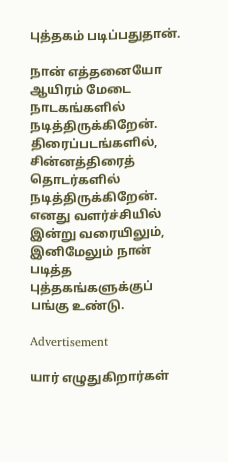புத்தகம் படிப்பதுதான்.

நான் எத்தனையோ ஆயிரம் மேடை நாடகங்களில் நடித்திருக்கிறேன். திரைப்படங்களில், சின்னத்திரைத் தொடர்களில் நடித்திருக்கிறேன். எனது வளர்ச்சியில் இன்று வரையிலும், இனிமேலும் நான் படித்த புத்தகங்களுக்குப் பங்கு உண்டு.

Advertisement

யார் எழுதுகிறார்கள்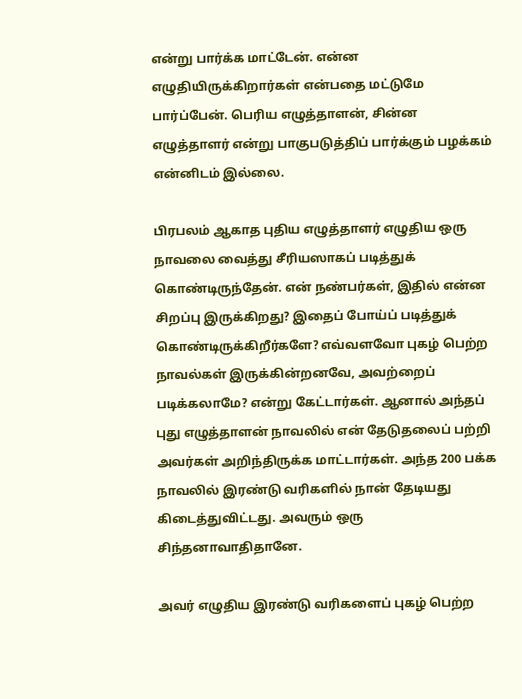என்று பார்க்க மாட்டேன். என்ன எழுதியிருக்கிறார்கள் என்பதை மட்டுமே பார்ப்பேன். பெரிய எழுத்தாளன், சின்ன எழுத்தாளர் என்று பாகுபடுத்திப் பார்க்கும் பழக்கம் என்னிடம் இல்லை.

பிரபலம் ஆகாத புதிய எழுத்தாளர் எழுதிய ஒரு நாவலை வைத்து சீரியஸாகப் படித்துக் கொண்டிருந்தேன். என் நண்பர்கள், இதில் என்ன சிறப்பு இருக்கிறது? இதைப் போய்ப் படித்துக் கொண்டிருக்கிறீர்களே? எவ்வளவோ புகழ் பெற்ற நாவல்கள் இருக்கின்றனவே, அவற்றைப் படிக்கலாமே? என்று கேட்டார்கள். ஆனால் அந்தப் புது எழுத்தாளன் நாவலில் என் தேடுதலைப் பற்றி அவர்கள் அறிந்திருக்க மாட்டார்கள். அந்த 200 பக்க நாவலில் இரண்டு வரிகளில் நான் தேடியது கிடைத்துவிட்டது. அவரும் ஒரு சிந்தனாவாதிதானே.

அவர் எழுதிய இரண்டு வரிகளைப் புகழ் பெற்ற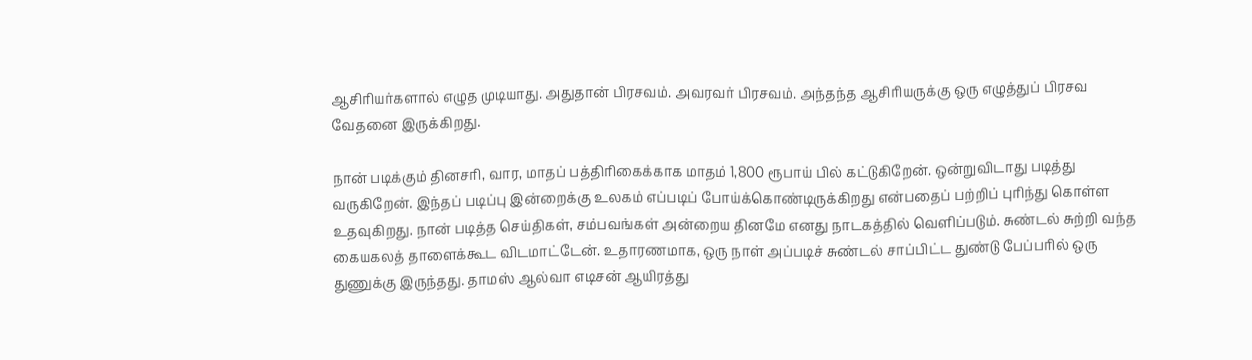ஆசிரியர்களால் எழுத முடியாது. அதுதான் பிரசவம். அவரவர் பிரசவம். அந்தந்த ஆசிரியருக்கு ஒரு எழுத்துப் பிரசவ வேதனை இருக்கிறது.

நான் படிக்கும் தினசரி, வார, மாதப் பத்திரிகைக்காக மாதம் 1,800 ரூபாய் பில் கட்டுகிறேன். ஒன்றுவிடாது படித்து வருகிறேன். இந்தப் படிப்பு இன்றைக்கு உலகம் எப்படிப் போய்க்கொண்டிருக்கிறது என்பதைப் பற்றிப் புரிந்து கொள்ள உதவுகிறது. நான் படித்த செய்திகள், சம்பவங்கள் அன்றைய தினமே எனது நாடகத்தில் வெளிப்படும். சுண்டல் சுற்றி வந்த கையகலத் தாளைக்கூட விடமாட்டேன். உதாரணமாக, ஒரு நாள் அப்படிச் சுண்டல் சாப்பிட்ட துண்டு பேப்பரில் ஒரு துணுக்கு இருந்தது. தாமஸ் ஆல்வா எடிசன் ஆயிரத்து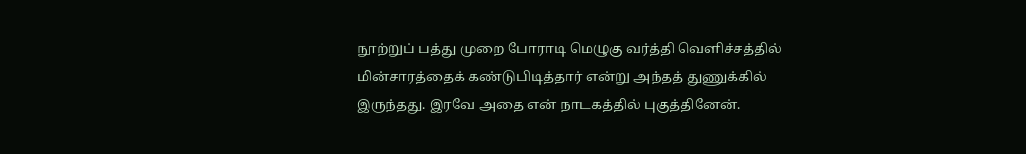நூற்றுப் பத்து முறை போராடி மெழுகு வர்த்தி வெளிச்சத்தில் மின்சாரத்தைக் கண்டுபிடித்தார் என்று அந்தத் துணுக்கில் இருந்தது. இரவே அதை என் நாடகத்தில் புகுத்தினேன்.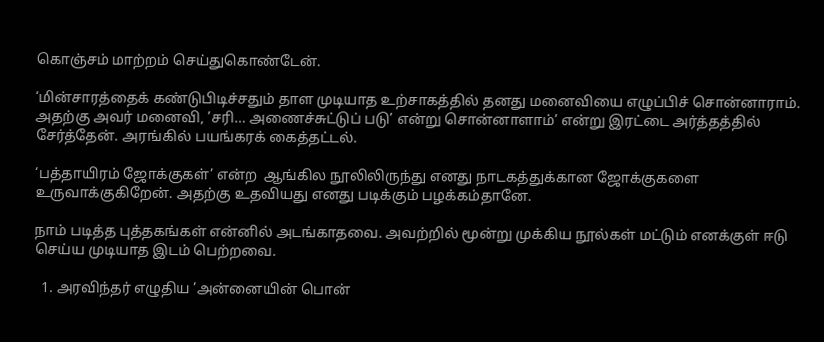கொஞ்சம் மாற்றம் செய்துகொண்டேன்.

‘மின்சாரத்தைக் கண்டுபிடிச்சதும் தாள முடியாத உற்சாகத்தில் தனது மனைவியை எழுப்பிச் சொன்னாராம். அதற்கு அவர் மனைவி, ’சரி… அணைச்சுட்டுப் படு’ என்று சொன்னாளாம்’ என்று இரட்டை அர்த்தத்தில் சேர்த்தேன். அரங்கில் பயங்கரக் கைத்தட்டல்.

‘பத்தாயிரம் ஜோக்குகள்’ என்ற  ஆங்கில நூலிலிருந்து எனது நாடகத்துக்கான ஜோக்குகளை உருவாக்குகிறேன். அதற்கு உதவியது எனது படிக்கும் பழக்கம்தானே.

நாம் படித்த புத்தகங்கள் என்னில் அடங்காதவை. அவற்றில் மூன்று முக்கிய நூல்கள் மட்டும் எனக்குள் ஈடு செய்ய முடியாத இடம் பெற்றவை.

  1. அரவிந்தர் எழுதிய ’அன்னையின் பொன்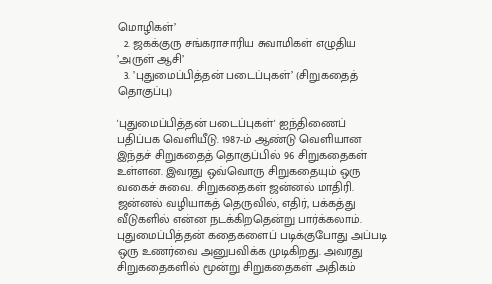மொழிகள்’
  2. ஜகக்குரு சங்கராசாரிய சுவாமிகள் எழுதிய ’அருள் ஆசி’
  3. ’புதுமைப்பித்தன் படைப்புகள்’ (சிறுகதைத் தொகுப்பு)

'புதுமைப்பித்தன் படைப்புகள்' ஐந்திணைப் பதிப்பக வெளியீடு. 1987-ம் ஆண்டு வெளியான இந்தச் சிறுகதைத் தொகுப்பில் 96 சிறுகதைகள் உள்ளன. இவரது ஒவ்வொரு சிறுகதையும் ஒரு வகைச் சுவை. சிறுகதைகள் ஜன்னல் மாதிரி. ஜன்னல் வழியாகத் தெருவில், எதிர், பக்கத்து வீடுகளில் என்ன நடக்கிறதென்று பார்க்கலாம். புதுமைப்பித்தன் கதைகளைப் படிக்குபோது அப்படி ஒரு உணர்வை அனுபவிக்க முடிகிறது. அவரது சிறுகதைகளில் மூன்று சிறுகதைகள் அதிகம்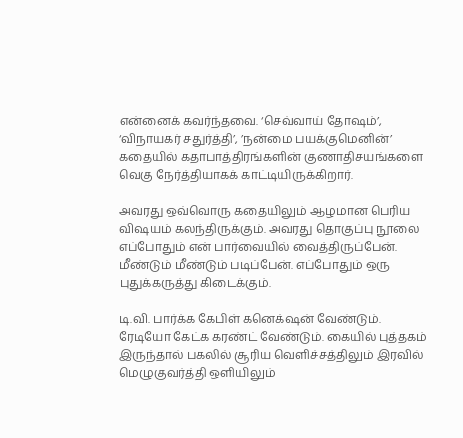என்னைக் கவர்ந்தவை. ‘செவ்வாய் தோஷம்’, ‘விநாயகர் சதுர்த்தி’, ’நன்மை பயக்குமெனின்’ கதையில் கதாபாத்திரங்களின் குணாதிசயங்களை வெகு நேர்த்தியாகக் காட்டியிருக்கிறார்.

அவரது ஒவ்வொரு கதையிலும் ஆழமான பெரிய விஷயம் கலந்திருக்கும். அவரது தொகுப்பு நூலை எப்போதும் என் பார்வையில் வைத்திருப்பேன். மீண்டும் மீண்டும் படிப்பேன். எப்போதும் ஒரு புதுக்கருத்து கிடைக்கும்.

டி.வி. பார்க்க கேபிள் கனெக்‌ஷன் வேண்டும். ரேடியோ கேட்க கரண்ட் வேண்டும். கையில் புத்தகம் இருந்தால் பகலில் சூரிய வெளிச்சத்திலும் இரவில் மெழுகுவர்த்தி ஒளியிலும்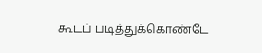கூடப் படித்துக்கொண்டே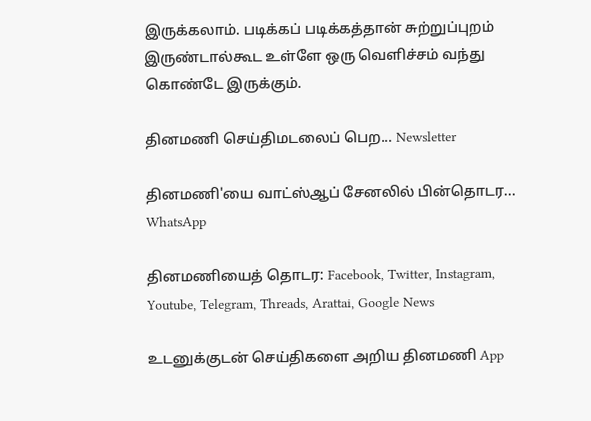இருக்கலாம். படிக்கப் படிக்கத்தான் சுற்றுப்புறம் இருண்டால்கூட உள்ளே ஒரு வெளிச்சம் வந்து கொண்டே இருக்கும்.

தினமணி செய்திமடலைப் பெற... Newsletter

தினமணி'யை வாட்ஸ்ஆப் சேனலில் பின்தொடர... WhatsApp

தினமணியைத் தொடர: Facebook, Twitter, Instagram, Youtube, Telegram, Threads, Arattai, Google News

உடனுக்குடன் செய்திகளை அறிய தினமணி App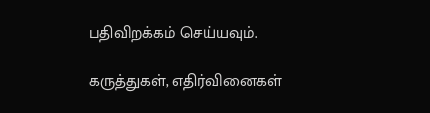பதிவிறக்கம் செய்யவும்.

கருத்துகள், எதிர்வினைகள்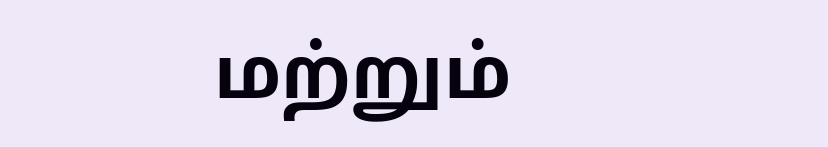மற்றும்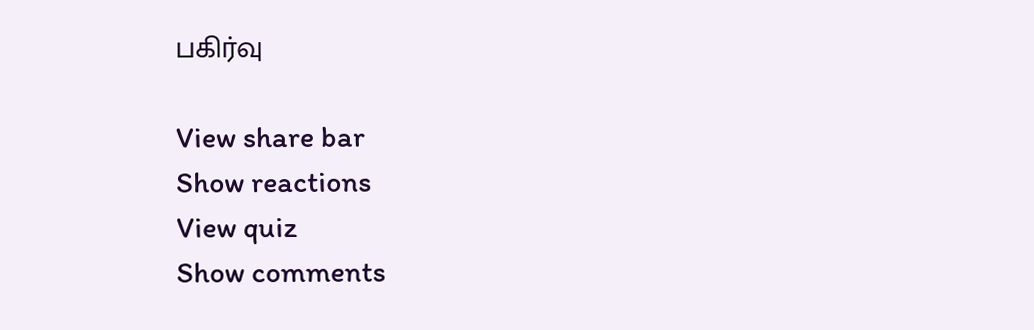பகிர்வு

View share bar
Show reactions
View quiz
Show comments